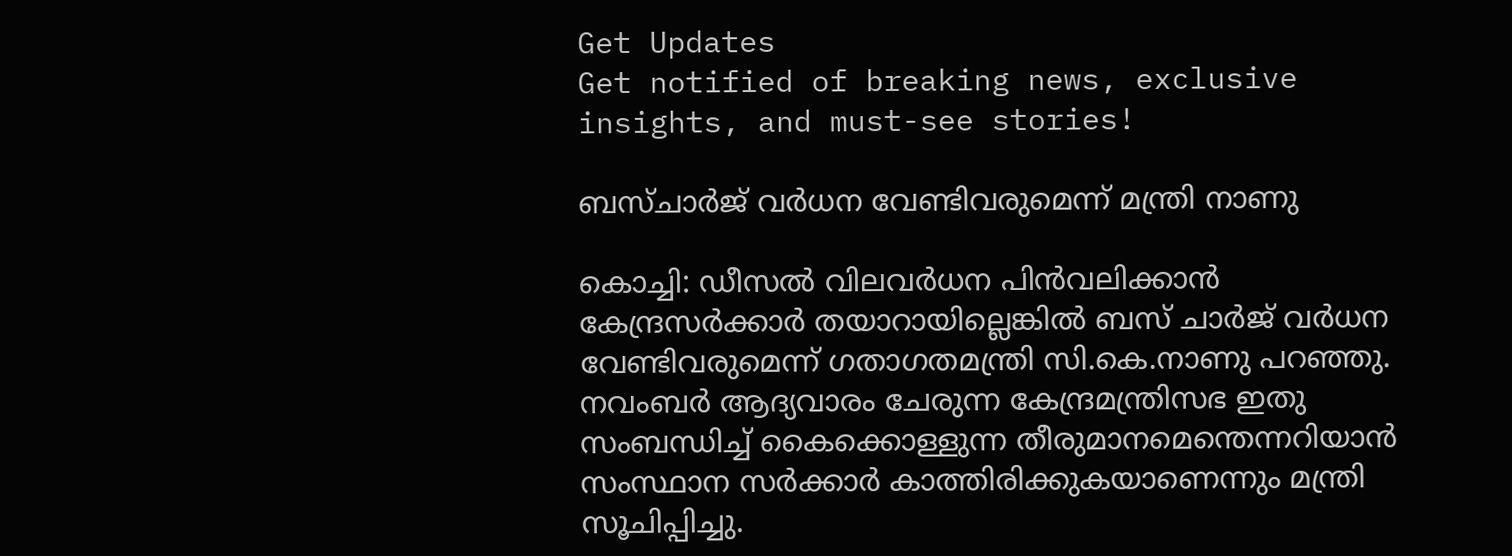Get Updates
Get notified of breaking news, exclusive insights, and must-see stories!

ബസ്ചാര്‍ജ് വര്‍ധന വേണ്ടിവരുമെന്ന് മന്ത്രി നാണു

കൊച്ചി: ഡീസല്‍ വിലവര്‍ധന പിന്‍വലിക്കാന്‍ കേന്ദ്രസര്‍ക്കാര്‍ തയാറായില്ലെങ്കില്‍ ബസ് ചാര്‍ജ് വര്‍ധന വേണ്ടിവരുമെന്ന് ഗതാഗതമന്ത്രി സി.കെ.നാണു പറഞ്ഞു. നവംബര്‍ ആദ്യവാരം ചേരുന്ന കേന്ദ്രമന്ത്രിസഭ ഇതു സംബന്ധിച്ച് കൈക്കൊള്ളുന്ന തീരുമാനമെന്തെന്നറിയാന്‍ സംസ്ഥാന സര്‍ക്കാര്‍ കാത്തിരിക്കുകയാണെന്നും മന്ത്രി സൂചിപ്പിച്ചു.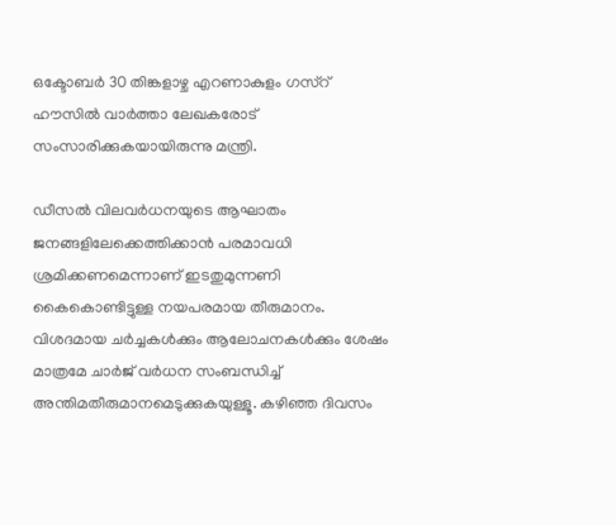ഒക്ടോബര്‍ 30 തിങ്കളാഴ്ച എറണാകുളം ഗസ്റ് ഹൗസില്‍ വാര്‍ത്താ ലേഖകരോട് സംസാരിക്കുകയായിരുന്നു മന്ത്രി.

ഡീസല്‍ വിലവര്‍ധനയുടെ ആഘാതം ജനങ്ങളിലേക്കെത്തിക്കാന്‍ പരമാവധി ശ്രമിക്കണമെന്നാണ് ഇടതുമുന്നണി കൈകൊണ്ടിട്ടുള്ള നയപരമായ തീരുമാനം. വിശദമായ ചര്‍ച്ചകള്‍ക്കും ആലോചനകള്‍ക്കും ശേഷം മാത്രമേ ചാര്‍ജ് വര്‍ധന സംബന്ധിച്ച് അന്തിമതീരുമാനമെടുക്കുകയുള്ളൂ. കഴിഞ്ഞ ദിവസം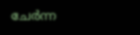ചേര്‍ന്ന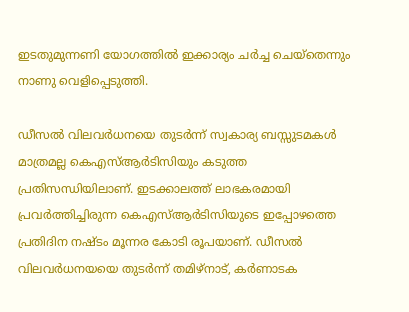ഇടതുമുന്നണി യോഗത്തില്‍ ഇക്കാര്യം ചര്‍ച്ച ചെയ്തെന്നും നാണു വെളിപ്പെടുത്തി.

ഡീസല്‍ വിലവര്‍ധനയെ തുടര്‍ന്ന് സ്വകാര്യ ബസ്സുടമകള്‍ മാത്രമല്ല കെഎസ്ആര്‍ടിസിയും കടുത്ത പ്രതിസന്ധിയിലാണ്. ഇടക്കാലത്ത് ലാഭകരമായി പ്രവര്‍ത്തിച്ചിരുന്ന കെഎസ്ആര്‍ടിസിയുടെ ഇപ്പോഴത്തെ പ്രതിദിന നഷ്ടം മൂന്നര കോടി രൂപയാണ്. ഡീസല്‍ വിലവര്‍ധനയയെ തുടര്‍ന്ന് തമിഴ്നാട്, കര്‍ണാടക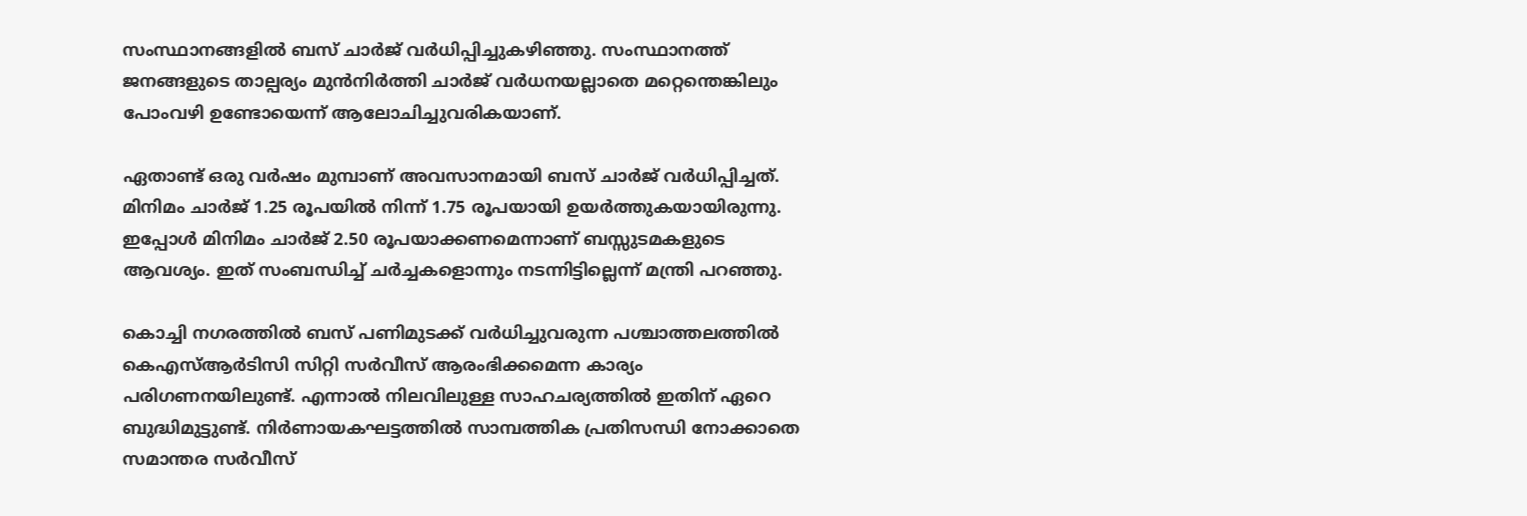സംസ്ഥാനങ്ങളില്‍ ബസ് ചാര്‍ജ് വര്‍ധിപ്പിച്ചുകഴിഞ്ഞു. സംസ്ഥാനത്ത് ജനങ്ങളുടെ താല്പര്യം മുന്‍നിര്‍ത്തി ചാര്‍ജ് വര്‍ധനയല്ലാതെ മറ്റെന്തെങ്കിലും പോംവഴി ഉണ്ടോയെന്ന് ആലോചിച്ചുവരികയാണ്.

ഏതാണ്ട് ഒരു വര്‍ഷം മുമ്പാണ് അവസാനമായി ബസ് ചാര്‍ജ് വര്‍ധിപ്പിച്ചത്. മിനിമം ചാര്‍ജ് 1.25 രൂപയില്‍ നിന്ന് 1.75 രൂപയായി ഉയര്‍ത്തുകയായിരുന്നു. ഇപ്പോള്‍ മിനിമം ചാര്‍ജ് 2.50 രൂപയാക്കണമെന്നാണ് ബസ്സുടമകളുടെ ആവശ്യം. ഇത് സംബന്ധിച്ച് ചര്‍ച്ചകളൊന്നും നടന്നിട്ടില്ലെന്ന് മന്ത്രി പറഞ്ഞു.

കൊച്ചി നഗരത്തില്‍ ബസ് പണിമുടക്ക് വര്‍ധിച്ചുവരുന്ന പശ്ചാത്തലത്തില്‍ കെഎസ്ആര്‍ടിസി സിറ്റി സര്‍വീസ് ആരംഭിക്കമെന്ന കാര്യം പരിഗണനയിലുണ്ട്. എന്നാല്‍ നിലവിലുള്ള സാഹചര്യത്തില്‍ ഇതിന് ഏറെ ബുദ്ധിമുട്ടുണ്ട്. നിര്‍ണായകഘട്ടത്തില്‍ സാമ്പത്തിക പ്രതിസന്ധി നോക്കാതെ സമാന്തര സര്‍വീസ്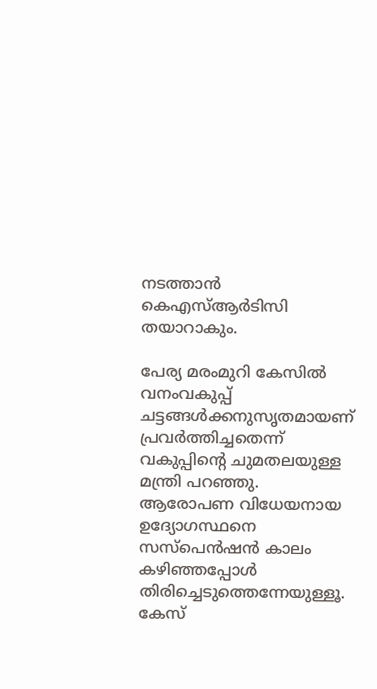നടത്താന്‍ കെഎസ്ആര്‍ടിസി തയാറാകും.

പേര്യ മരംമുറി കേസില്‍ വനംവകുപ്പ് ചട്ടങ്ങള്‍ക്കനുസൃതമായണ് പ്രവര്‍ത്തിച്ചതെന്ന് വകുപ്പിന്റെ ചുമതലയുള്ള മന്ത്രി പറഞ്ഞു. ആരോപണ വിധേയനായ ഉദ്യോഗസ്ഥനെ സസ്പെന്‍ഷന്‍ കാലം കഴിഞ്ഞപ്പോള്‍ തിരിച്ചെടുത്തെന്നേയുള്ളൂ. കേസ്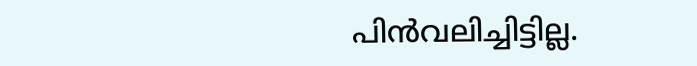പിന്‍വലിച്ചിട്ടില്ല.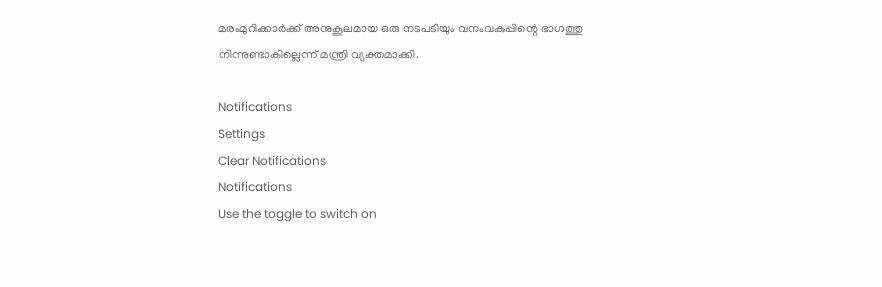മരംമുറിക്കാര്‍ക്ക് അനുകൂലമായ ഒരു നടപടിയും വനംവകുപ്പിന്റെ ഭാഗത്തു നിന്നുണ്ടാകില്ലെന്ന് മന്ത്രി വ്യക്തമാക്കി.

Notifications
Settings
Clear Notifications
Notifications
Use the toggle to switch on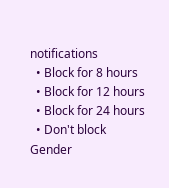notifications
  • Block for 8 hours
  • Block for 12 hours
  • Block for 24 hours
  • Don't block
Gender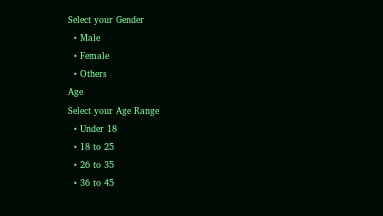Select your Gender
  • Male
  • Female
  • Others
Age
Select your Age Range
  • Under 18
  • 18 to 25
  • 26 to 35
  • 36 to 45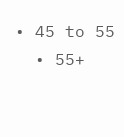• 45 to 55
  • 55+